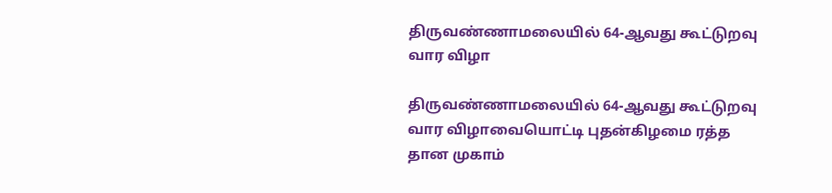திருவண்ணாமலையில் 64-ஆவது கூட்டுறவு வார விழா

திருவண்ணாமலையில் 64-ஆவது கூட்டுறவு வார விழாவையொட்டி புதன்கிழமை ரத்த தான முகாம்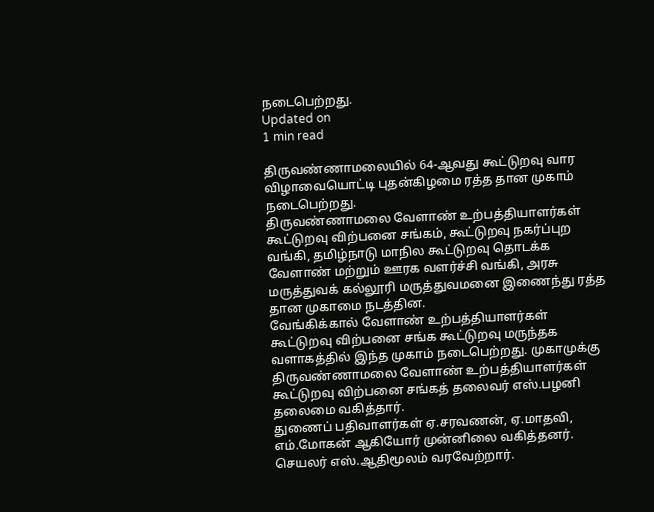நடைபெற்றது.
Updated on
1 min read

திருவண்ணாமலையில் 64-ஆவது கூட்டுறவு வார விழாவையொட்டி புதன்கிழமை ரத்த தான முகாம் நடைபெற்றது.
திருவண்ணாமலை வேளாண் உற்பத்தியாளர்கள் கூட்டுறவு விற்பனை சங்கம், கூட்டுறவு நகர்ப்புற வங்கி, தமிழ்நாடு மாநில கூட்டுறவு தொடக்க வேளாண் மற்றும் ஊரக வளர்ச்சி வங்கி, அரசு மருத்துவக் கல்லூரி மருத்துவமனை இணைந்து ரத்த தான முகாமை நடத்தின.
வேங்கிக்கால் வேளாண் உற்பத்தியாளர்கள் கூட்டுறவு விற்பனை சங்க கூட்டுறவு மருந்தக வளாகத்தில் இந்த முகாம் நடைபெற்றது. முகாமுக்கு திருவண்ணாமலை வேளாண் உற்பத்தியாளர்கள் கூட்டுறவு விற்பனை சங்கத் தலைவர் எஸ்.பழனி தலைமை வகித்தார்.
துணைப் பதிவாளர்கள் ஏ.சரவணன், ஏ.மாதவி, எம்.மோகன் ஆகியோர் முன்னிலை வகித்தனர். செயலர் எஸ்.ஆதிமூலம் வரவேற்றார்.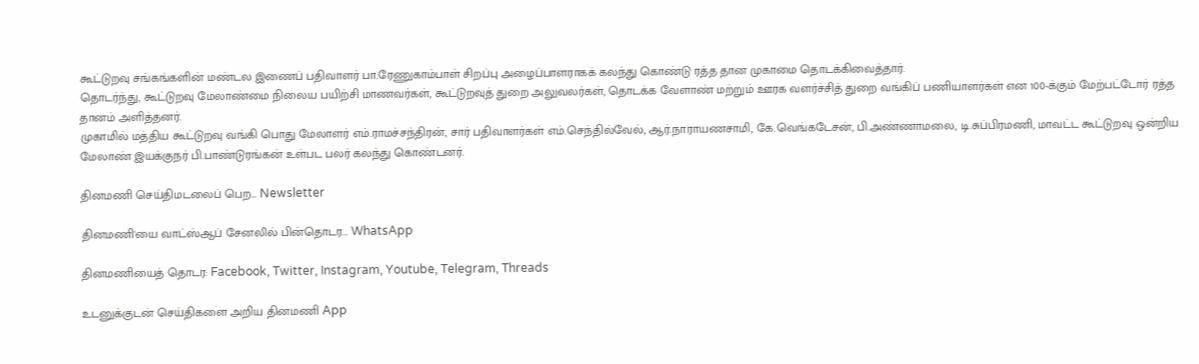கூட்டுறவு சங்கங்களின் மண்டல இணைப் பதிவாளர் பா.ரேணுகாம்பாள் சிறப்பு அழைப்பாளராகக் கலந்து கொண்டு ரத்த தான முகாமை தொடக்கிவைத்தார்.
தொடர்ந்து, கூட்டுறவு மேலாண்மை நிலைய பயிற்சி மாணவர்கள், கூட்டுறவுத் துறை அலுவலர்கள், தொடக்க வேளாண் மற்றும் ஊரக வளர்ச்சித் துறை வங்கிப் பணியாளர்கள் என 100-க்கும் மேற்பட்டோர் ரத்த தானம் அளித்தனர்.
முகாமில் மத்திய கூட்டுறவு வங்கி பொது மேலாளர் எம்.ராமச்சந்திரன், சார் பதிவாளர்கள் எம்.செந்தில்வேல், ஆர்.நாராயணசாமி, கே.வெங்கடேசன், பி.அண்ணாமலை, டி.சுப்பிரமணி, மாவட்ட கூட்டுறவு ஒன்றிய மேலாண் இயக்குநர் பி.பாண்டுரங்கன் உள்பட பலர் கலந்து கொண்டனர்.

தினமணி செய்திமடலைப் பெற... Newsletter

தினமணி'யை வாட்ஸ்ஆப் சேனலில் பின்தொடர... WhatsApp

தினமணியைத் தொடர: Facebook, Twitter, Instagram, Youtube, Telegram, Threads

உடனுக்குடன் செய்திகளை அறிய தினமணி App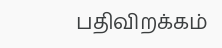பதிவிறக்கம்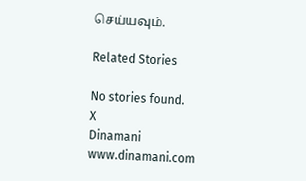செய்யவும்.

Related Stories

No stories found.
X
Dinamani
www.dinamani.com